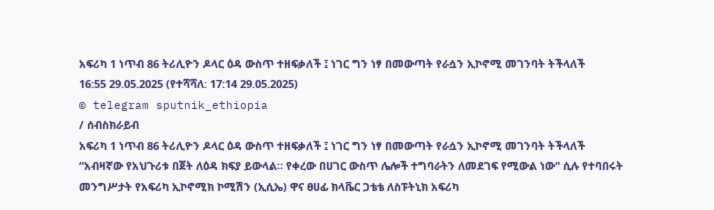አፍሪካ 1 ነጥብ 86 ትሪሊዮን ዶላር ዕዳ ውስጥ ተዘፍቃለች ፤ ነገር ግን ነፃ በመውጣት የራሷን ኢኮኖሚ መገንባት ትችላለች
16:55 29.05.2025 (የተሻሻለ: 17:14 29.05.2025)
© telegram sputnik_ethiopia
/ ሰብስክራይብ
አፍሪካ 1 ነጥብ 86 ትሪሊዮን ዶላር ዕዳ ውስጥ ተዘፍቃለች ፤ ነገር ግን ነፃ በመውጣት የራሷን ኢኮኖሚ መገንባት ትችላለች
“አብዛኛው የአህጉሪቱ በጀት ለዕዳ ክፍያ ይውላል። የቀረው በሀገር ውስጥ ሌሎች ተግባራትን ለመደገፍ የሚውል ነው" ሲሉ የተባበሩት መንግሥታት የአፍሪካ ኢኮኖሚክ ኮሚሽን (ኢሲኤ) ዋና ፀሀፊ ክላቬር ጋቴቴ ለስፑትኒክ አፍሪካ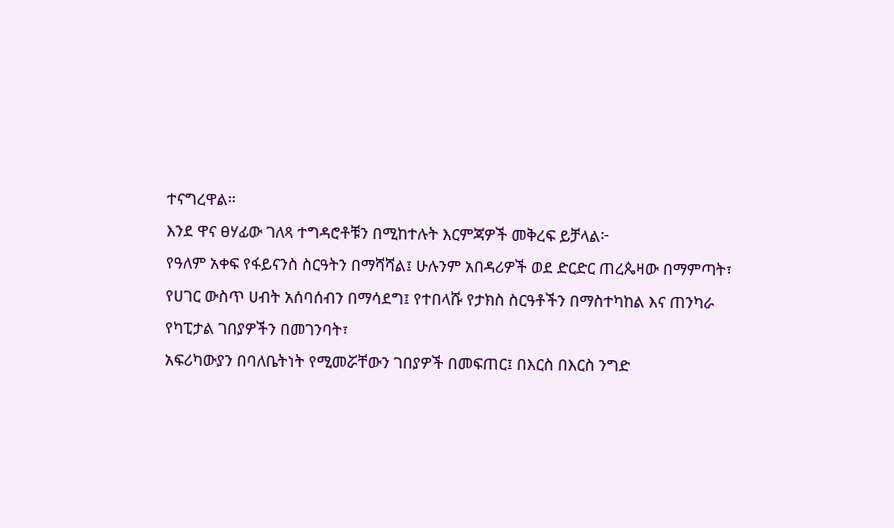ተናግረዋል።
እንደ ዋና ፀሃፊው ገለጻ ተግዳሮቶቹን በሚከተሉት እርምጃዎች መቅረፍ ይቻላል፦
የዓለም አቀፍ የፋይናንስ ስርዓትን በማሻሻል፤ ሁሉንም አበዳሪዎች ወደ ድርድር ጠረጴዛው በማምጣት፣
የሀገር ውስጥ ሀብት አሰባሰብን በማሳደግ፤ የተበላሹ የታክስ ስርዓቶችን በማስተካከል እና ጠንካራ የካፒታል ገበያዎችን በመገንባት፣
አፍሪካውያን በባለቤትነት የሚመሯቸውን ገበያዎች በመፍጠር፤ በእርስ በእርስ ንግድ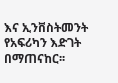እና ኢንቨስትመንት የአፍሪካን እድገት በማጠናከር፡፡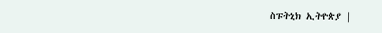ስፑትኒክ ኢትዮጵያ |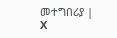መተግበሪያ | X